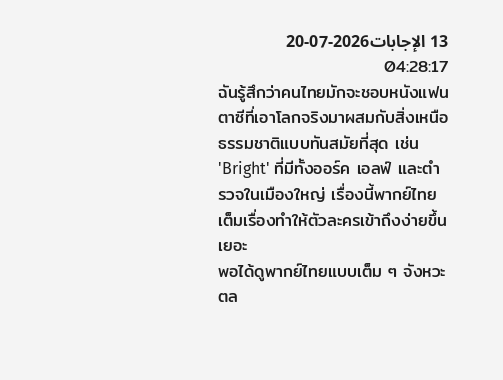13 الإجابات2026-07-20 04:28:17
ฉันรู้สึกว่าคนไทยมักจะชอบหนังแฟนตาซีที่เอาโลกจริงมาผสมกับสิ่งเหนือธรรมชาติแบบทันสมัยที่สุด เช่น 'Bright' ที่มีทั้งออร์ค เอลฟ์ และตำรวจในเมืองใหญ่ เรื่องนี้พากย์ไทยเต็มเรื่องทำให้ตัวละครเข้าถึงง่ายขึ้นเยอะ
พอได้ดูพากย์ไทยแบบเต็ม ๆ จังหวะตล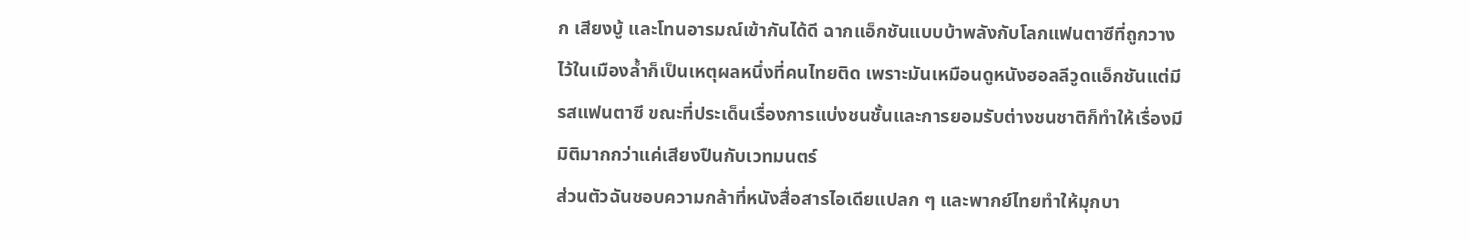ก เสียงบู้ และโทนอารมณ์เข้ากันได้ดี ฉากแอ็กชันแบบบ้าพลังกับโลกแฟนตาซีที่ถูกวางไว้ในเมืองล้ำก็เป็นเหตุผลหนึ่งที่คนไทยติด เพราะมันเหมือนดูหนังฮอลลีวูดแอ็กชันแต่มีรสแฟนตาซี ขณะที่ประเด็นเรื่องการแบ่งชนชั้นและการยอมรับต่างชนชาติก็ทำให้เรื่องมีมิติมากกว่าแค่เสียงปืนกับเวทมนตร์
ส่วนตัวฉันชอบความกล้าที่หนังสื่อสารไอเดียแปลก ๆ และพากย์ไทยทำให้มุกบา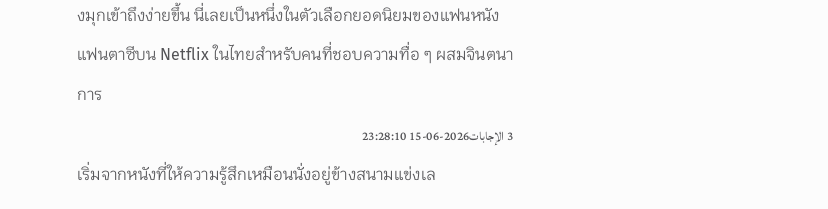งมุกเข้าถึงง่ายขึ้น นี่เลยเป็นหนึ่งในตัวเลือกยอดนิยมของแฟนหนังแฟนตาซีบน Netflix ในไทยสำหรับคนที่ชอบความทื่อ ๆ ผสมจินตนาการ
3 الإجابات2026-06-15 23:28:10
เริ่มจากหนังที่ให้ความรู้สึกเหมือนนั่งอยู่ข้างสนามแข่งเล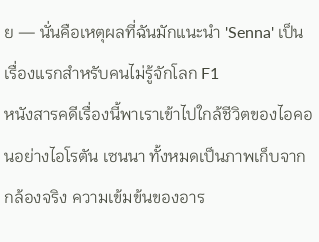ย — นั่นคือเหตุผลที่ฉันมักแนะนำ 'Senna' เป็นเรื่องแรกสำหรับคนไม่รู้จักโลก F1
หนังสารคดีเรื่องนี้พาเราเข้าไปใกล้ชีวิตของไอคอนอย่างไอโรตัน เซนนา ทั้งหมดเป็นภาพเก็บจากกล้องจริง ความเข้มข้นของอาร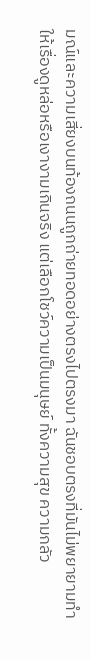มณ์และความเสี่ยงบนท้องถนนถูกถ่ายทอดอย่างตรงไปตรงมา ฉันชอบตรงที่มันไม่พยายามทำให้เรื่องดูหล่อหรือเงางามเกินจริง แต่เลือกโชว์ความเป็นมนุษย์ ทั้งความสุข ความกลัว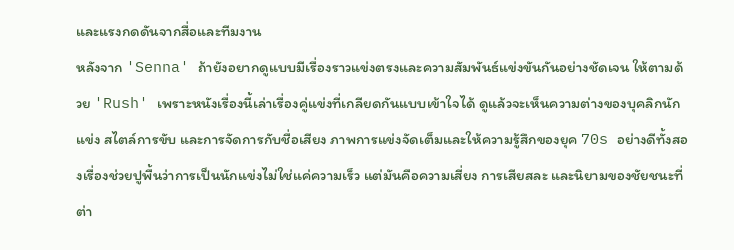และแรงกดดันจากสื่อและทีมงาน
หลังจาก 'Senna' ถ้ายังอยากดูแบบมีเรื่องราวแข่งตรงและความสัมพันธ์แข่งขันกันอย่างชัดเจน ให้ตามด้วย 'Rush' เพราะหนังเรื่องนี้เล่าเรื่องคู่แข่งที่เกลียดกันแบบเข้าใจได้ ดูแล้วจะเห็นความต่างของบุคลิกนักแข่ง สไตล์การขับ และการจัดการกับชื่อเสียง ภาพการแข่งจัดเต็มและให้ความรู้สึกของยุค 70s อย่างดีทั้งสองเรื่องช่วยปูพื้นว่าการเป็นนักแข่งไม่ใช่แค่ความเร็ว แต่มันคือความเสี่ยง การเสียสละ และนิยามของชัยชนะที่ต่า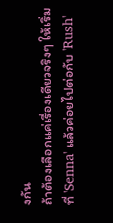งกัน
ถ้าต้องเลือกแค่เรื่องเดียวจริงๆ ให้เริ่มที่ 'Senna' แล้วค่อยไปต่อกับ 'Rush'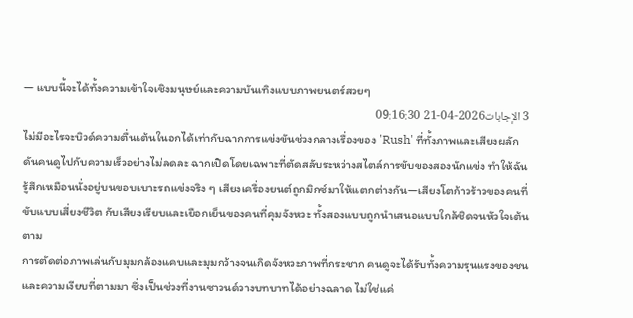— แบบนี้จะได้ทั้งความเข้าใจเชิงมนุษย์และความบันเทิงแบบภาพยนตร์สวยๆ
3 الإجابات2026-04-21 09:16:30
ไม่มีอะไรจะบิวด์ความตื่นเต้นในอกได้เท่ากับฉากการแข่งขันช่วงกลางเรื่องของ 'Rush' ที่ทั้งภาพและเสียงผลักดันคนดูไปกับความเร็วอย่างไม่ลดละ ฉากเปิดโดยเฉพาะที่ตัดสลับระหว่างสไตล์การขับของสองนักแข่ง ทำให้ฉันรู้สึกเหมือนนั่งอยู่บนขอบเบาะรถแข่งจริง ๆ เสียงเครื่องยนต์ถูกมิกซ์มาให้แตกต่างกัน—เสียงโตก้าวร้าวของคนที่ขับแบบเสี่ยงชีวิต กับเสียงเรียบและเยือกเย็นของคนที่คุมจังหวะ ทั้งสองแบบถูกนำเสนอแบบใกล้ชิดจนหัวใจเต้นตาม
การตัดต่อภาพเล่นกับมุมกล้องแคบและมุมกว้างจนเกิดจังหวะภาพที่กระชาก คนดูจะได้รับทั้งความรุนแรงของชนและความเงียบที่ตามมา ซึ่งเป็นช่วงที่งานซาวนด์วางบทบาทได้อย่างฉลาด ไม่ใช่แค่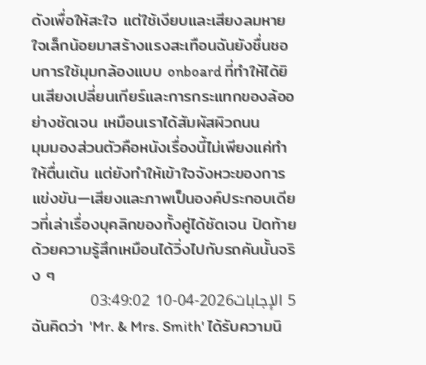ดังเพื่อให้สะใจ แต่ใช้เงียบและเสียงลมหายใจเล็กน้อยมาสร้างแรงสะเทือนฉันยังชื่นชอบการใช้มุมกล้องแบบ onboard ที่ทำให้ได้ยินเสียงเปลี่ยนเกียร์และการกระแทกของล้ออย่างชัดเจน เหมือนเราได้สัมผัสผิวถนน
มุมมองส่วนตัวคือหนังเรื่องนี้ไม่เพียงแค่ทำให้ตื่นเต้น แต่ยังทำให้เข้าใจจังหวะของการแข่งขัน—เสียงและภาพเป็นองค์ประกอบเดียวที่เล่าเรื่องบุคลิกของทั้งคู่ได้ชัดเจน ปิดท้ายด้วยความรู้สึกเหมือนได้วิ่งไปกับรถคันนั้นจริง ๆ
5 الإجابات2026-04-10 03:49:02
ฉันคิดว่า 'Mr. & Mrs. Smith' ได้รับความนิ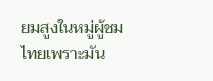ยมสูงในหมู่ผู้ชมไทยเพราะมัน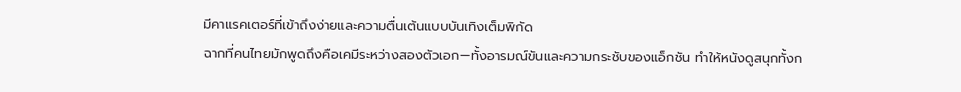มีคาแรคเตอร์ที่เข้าถึงง่ายและความตื่นเต้นแบบบันเทิงเต็มพิกัด
ฉากที่คนไทยมักพูดถึงคือเคมีระหว่างสองตัวเอก—ทั้งอารมณ์ขันและความกระชับของแอ็กชัน ทำให้หนังดูสนุกทั้งก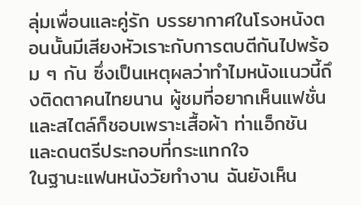ลุ่มเพื่อนและคู่รัก บรรยากาศในโรงหนังตอนนั้นมีเสียงหัวเราะกับการตบตีกันไปพร้อม ๆ กัน ซึ่งเป็นเหตุผลว่าทำไมหนังแนวนี้ถึงติดตาคนไทยนาน ผู้ชมที่อยากเห็นแฟชั่นและสไตล์ก็ชอบเพราะเสื้อผ้า ท่าแอ็กชัน และดนตรีประกอบที่กระแทกใจ
ในฐานะแฟนหนังวัยทำงาน ฉันยังเห็น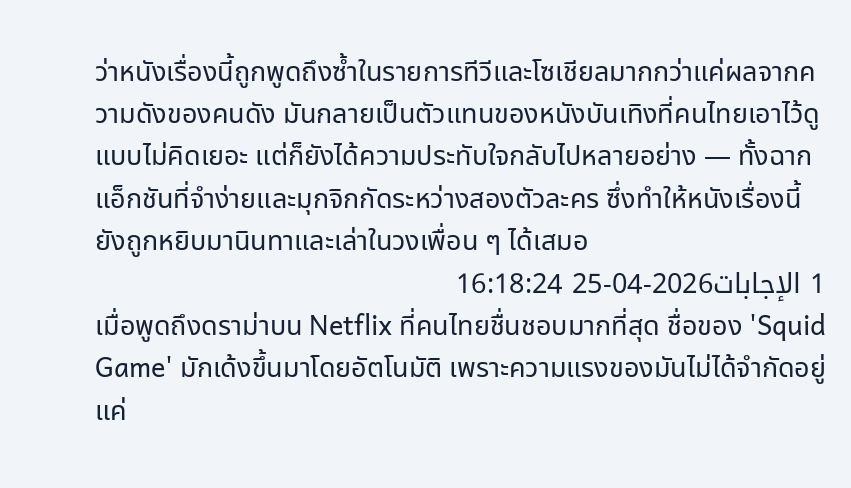ว่าหนังเรื่องนี้ถูกพูดถึงซ้ำในรายการทีวีและโซเชียลมากกว่าแค่ผลจากความดังของคนดัง มันกลายเป็นตัวแทนของหนังบันเทิงที่คนไทยเอาไว้ดูแบบไม่คิดเยอะ แต่ก็ยังได้ความประทับใจกลับไปหลายอย่าง — ทั้งฉากแอ็กชันที่จำง่ายและมุกจิกกัดระหว่างสองตัวละคร ซึ่งทำให้หนังเรื่องนี้ยังถูกหยิบมานินทาและเล่าในวงเพื่อน ๆ ได้เสมอ
1 الإجابات2026-04-25 16:18:24
เมื่อพูดถึงดราม่าบน Netflix ที่คนไทยชื่นชอบมากที่สุด ชื่อของ 'Squid Game' มักเด้งขึ้นมาโดยอัตโนมัติ เพราะความแรงของมันไม่ได้จำกัดอยู่แค่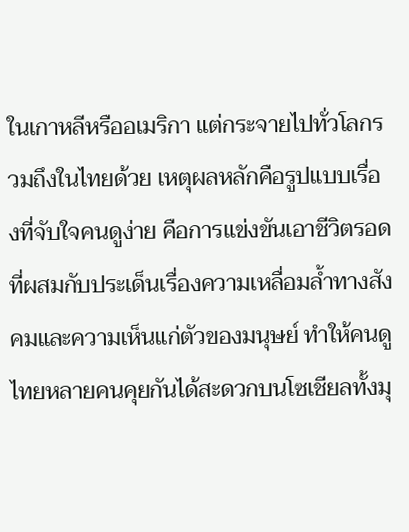ในเกาหลีหรืออเมริกา แต่กระจายไปทั่วโลกรวมถึงในไทยด้วย เหตุผลหลักคือรูปแบบเรื่องที่จับใจคนดูง่าย คือการแข่งขันเอาชีวิตรอดที่ผสมกับประเด็นเรื่องความเหลื่อมล้ำทางสังคมและความเห็นแก่ตัวของมนุษย์ ทำให้คนดูไทยหลายคนคุยกันได้สะดวกบนโซเชียลทั้งมุ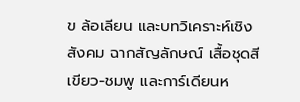ข ล้อเลียน และบทวิเคราะห์เชิงสังคม ฉากสัญลักษณ์ เสื้อชุดสีเขียว-ชมพู และการ์เดียนห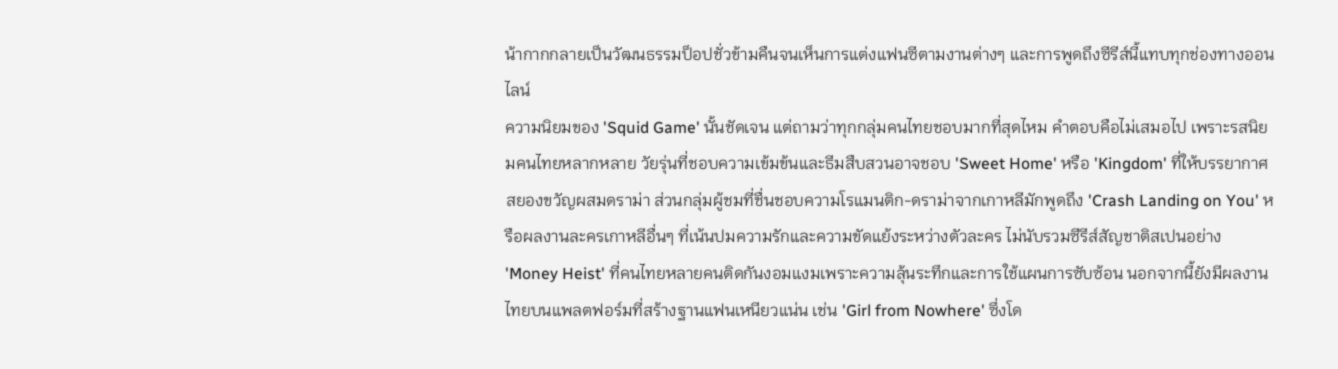น้ากากกลายเป็นวัฒนธรรมป็อปชั่วข้ามคืนจนเห็นการแต่งแฟนซีตามงานต่างๆ และการพูดถึงซีรีส์นี้แทบทุกช่องทางออนไลน์
ความนิยมของ 'Squid Game' นั้นชัดเจน แต่ถามว่าทุกกลุ่มคนไทยชอบมากที่สุดไหม คำตอบคือไม่เสมอไป เพราะรสนิยมคนไทยหลากหลาย วัยรุ่นที่ชอบความเข้มข้นและธีมสืบสวนอาจชอบ 'Sweet Home' หรือ 'Kingdom' ที่ให้บรรยากาศสยองขวัญผสมดราม่า ส่วนกลุ่มผู้ชมที่ชื่นชอบความโรแมนติก-ดราม่าจากเกาหลีมักพูดถึง 'Crash Landing on You' หรือผลงานละครเกาหลีอื่นๆ ที่เน้นปมความรักและความขัดแย้งระหว่างตัวละคร ไม่นับรวมซีรีส์สัญชาติสเปนอย่าง 'Money Heist' ที่คนไทยหลายคนติดกันงอมแงมเพราะความลุ้นระทึกและการใช้แผนการซับซ้อน นอกจากนี้ยังมีผลงานไทยบนแพลตฟอร์มที่สร้างฐานแฟนเหนียวแน่น เช่น 'Girl from Nowhere' ซึ่งโด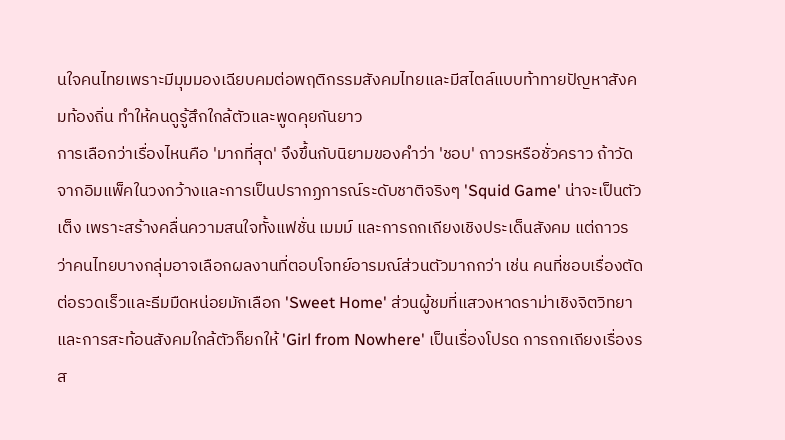นใจคนไทยเพราะมีมุมมองเฉียบคมต่อพฤติกรรมสังคมไทยและมีสไตล์แบบท้าทายปัญหาสังคมท้องถิ่น ทำให้คนดูรู้สึกใกล้ตัวและพูดคุยกันยาว
การเลือกว่าเรื่องไหนคือ 'มากที่สุด' จึงขึ้นกับนิยามของคำว่า 'ชอบ' ถาวรหรือชั่วคราว ถ้าวัดจากอิมแพ็คในวงกว้างและการเป็นปรากฏการณ์ระดับชาติจริงๆ 'Squid Game' น่าจะเป็นตัวเต็ง เพราะสร้างคลื่นความสนใจทั้งแฟชั่น เมมม์ และการถกเถียงเชิงประเด็นสังคม แต่ถาวรว่าคนไทยบางกลุ่มอาจเลือกผลงานที่ตอบโจทย์อารมณ์ส่วนตัวมากกว่า เช่น คนที่ชอบเรื่องตัดต่อรวดเร็วและธีมมืดหน่อยมักเลือก 'Sweet Home' ส่วนผู้ชมที่แสวงหาดราม่าเชิงจิตวิทยาและการสะท้อนสังคมใกล้ตัวก็ยกให้ 'Girl from Nowhere' เป็นเรื่องโปรด การถกเถียงเรื่องรส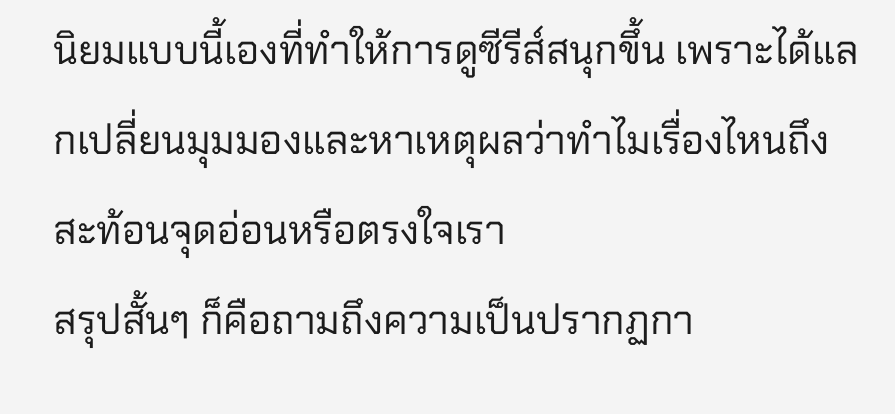นิยมแบบนี้เองที่ทำให้การดูซีรีส์สนุกขึ้น เพราะได้แลกเปลี่ยนมุมมองและหาเหตุผลว่าทำไมเรื่องไหนถึงสะท้อนจุดอ่อนหรือตรงใจเรา
สรุปสั้นๆ ก็คือถามถึงความเป็นปรากฏกา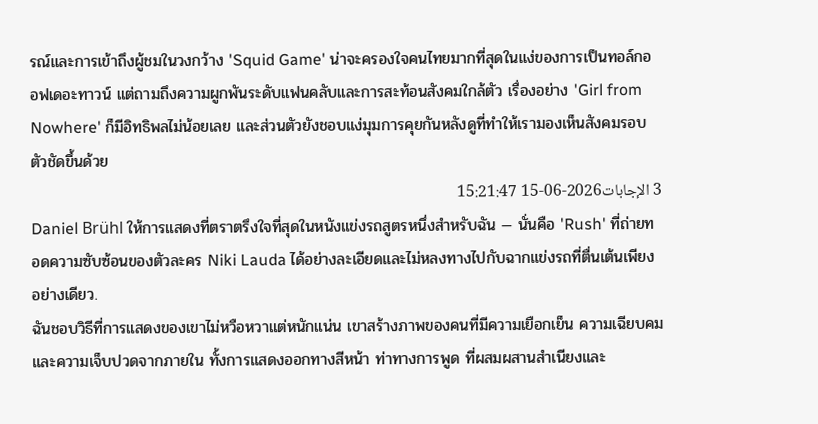รณ์และการเข้าถึงผู้ชมในวงกว้าง 'Squid Game' น่าจะครองใจคนไทยมากที่สุดในแง่ของการเป็นทอล์กออฟเดอะทาวน์ แต่ถามถึงความผูกพันระดับแฟนคลับและการสะท้อนสังคมใกล้ตัว เรื่องอย่าง 'Girl from Nowhere' ก็มีอิทธิพลไม่น้อยเลย และส่วนตัวยังชอบแง่มุมการคุยกันหลังดูที่ทำให้เรามองเห็นสังคมรอบตัวชัดขึ้นด้วย
3 الإجابات2026-06-15 15:21:47
Daniel Brühl ให้การแสดงที่ตราตรึงใจที่สุดในหนังแข่งรถสูตรหนึ่งสำหรับฉัน — นั่นคือ 'Rush' ที่ถ่ายทอดความซับซ้อนของตัวละคร Niki Lauda ได้อย่างละเอียดและไม่หลงทางไปกับฉากแข่งรถที่ตื่นเต้นเพียงอย่างเดียว.
ฉันชอบวิธีที่การแสดงของเขาไม่หวือหวาแต่หนักแน่น เขาสร้างภาพของคนที่มีความเยือกเย็น ความเฉียบคม และความเจ็บปวดจากภายใน ทั้งการแสดงออกทางสีหน้า ท่าทางการพูด ที่ผสมผสานสำเนียงและ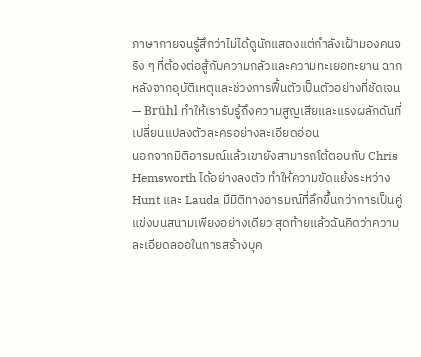ภาษากายจนรู้สึกว่าไม่ได้ดูนักแสดงแต่กำลังเฝ้ามองคนจริง ๆ ที่ต้องต่อสู้กับความกลัวและความทะเยอทะยาน ฉากหลังจากอุบัติเหตุและช่วงการฟื้นตัวเป็นตัวอย่างที่ชัดเจน — Brühl ทำให้เรารับรู้ถึงความสูญเสียและแรงผลักดันที่เปลี่ยนแปลงตัวละครอย่างละเอียดอ่อน
นอกจากมิติอารมณ์แล้วเขายังสามารถโต้ตอบกับ Chris Hemsworth ได้อย่างลงตัว ทำให้ความขัดแย้งระหว่าง Hunt และ Lauda มีมิติทางอารมณ์ที่ลึกขึ้นกว่าการเป็นคู่แข่งบนสนามเพียงอย่างเดียว สุดท้ายแล้วฉันคิดว่าความละเอียดลออในการสร้างบุค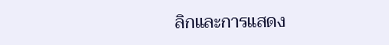ลิกและการแสดง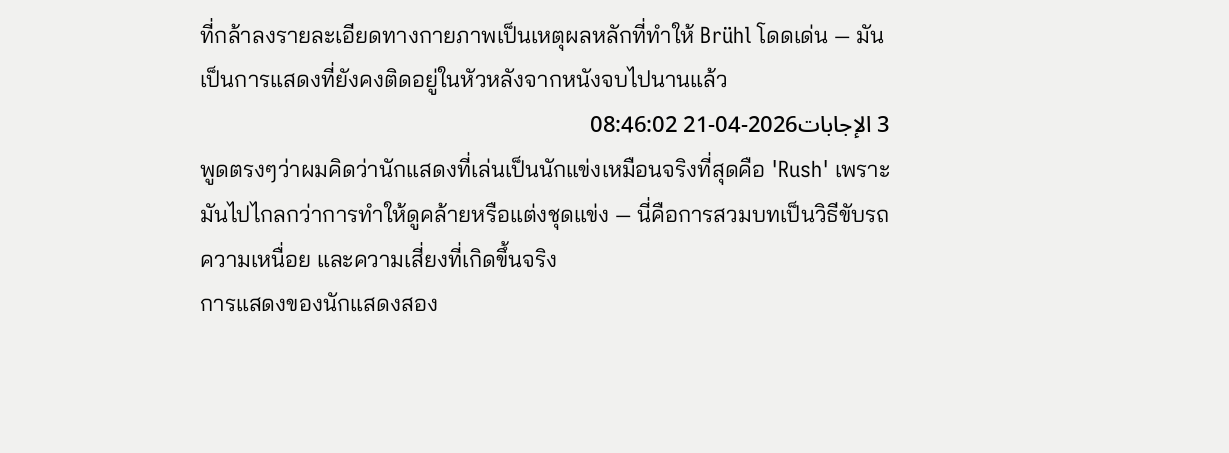ที่กล้าลงรายละเอียดทางกายภาพเป็นเหตุผลหลักที่ทำให้ Brühl โดดเด่น — มันเป็นการแสดงที่ยังคงติดอยู่ในหัวหลังจากหนังจบไปนานแล้ว
3 الإجابات2026-04-21 08:46:02
พูดตรงๆว่าผมคิดว่านักแสดงที่เล่นเป็นนักแข่งเหมือนจริงที่สุดคือ 'Rush' เพราะมันไปไกลกว่าการทำให้ดูคล้ายหรือแต่งชุดแข่ง — นี่คือการสวมบทเป็นวิธีขับรถ ความเหนื่อย และความเสี่ยงที่เกิดขึ้นจริง
การแสดงของนักแสดงสอง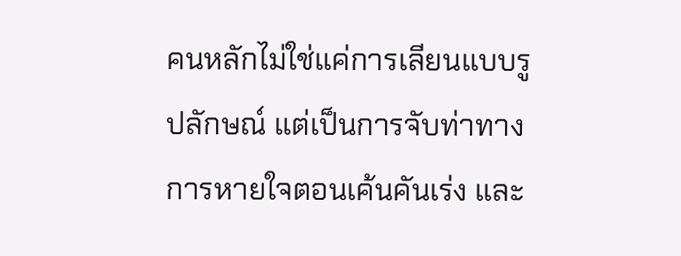คนหลักไม่ใช่แค่การเลียนแบบรูปลักษณ์ แต่เป็นการจับท่าทาง การหายใจตอนเค้นคันเร่ง และ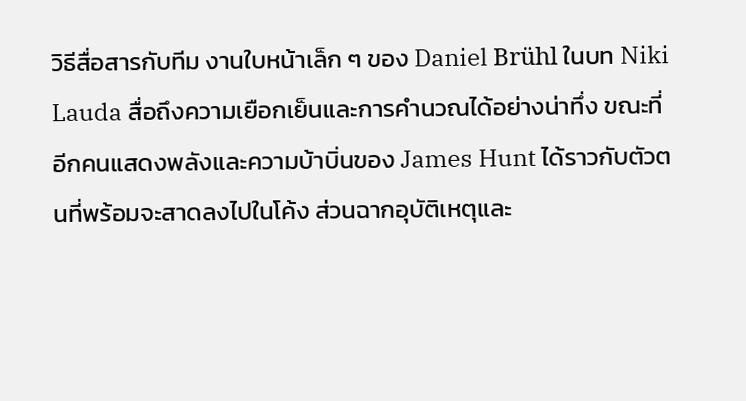วิธีสื่อสารกับทีม งานใบหน้าเล็ก ๆ ของ Daniel Brühl ในบท Niki Lauda สื่อถึงความเยือกเย็นและการคำนวณได้อย่างน่าทึ่ง ขณะที่อีกคนแสดงพลังและความบ้าบิ่นของ James Hunt ได้ราวกับตัวตนที่พร้อมจะสาดลงไปในโค้ง ส่วนฉากอุบัติเหตุและ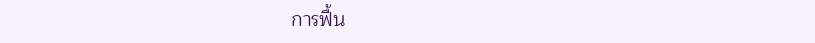การฟื้น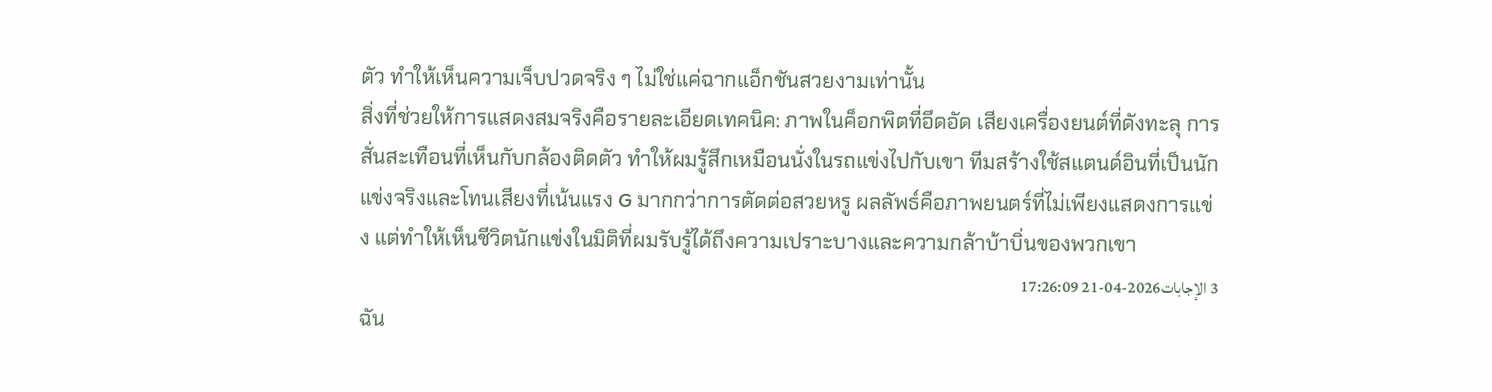ตัว ทำให้เห็นความเจ็บปวดจริง ๆ ไม่ใช่แค่ฉากแอ็กชันสวยงามเท่านั้น
สิ่งที่ช่วยให้การแสดงสมจริงคือรายละเอียดเทคนิค: ภาพในค็อกพิตที่อึดอัด เสียงเครื่องยนต์ที่ดังทะลุ การสั่นสะเทือนที่เห็นกับกล้องติดตัว ทำให้ผมรู้สึกเหมือนนั่งในรถแข่งไปกับเขา ทีมสร้างใช้สแตนด์อินที่เป็นนักแข่งจริงและโทนเสียงที่เน้นแรง G มากกว่าการตัดต่อสวยหรู ผลลัพธ์คือภาพยนตร์ที่ไม่เพียงแสดงการแข่ง แต่ทำให้เห็นชีวิตนักแข่งในมิติที่ผมรับรู้ได้ถึงความเปราะบางและความกล้าบ้าบิ่นของพวกเขา
3 الإجابات2026-04-21 17:26:09
ฉัน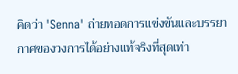คิดว่า 'Senna' ถ่ายทอดการแข่งขันและบรรยากาศของวงการได้อย่างแท้จริงที่สุดเท่า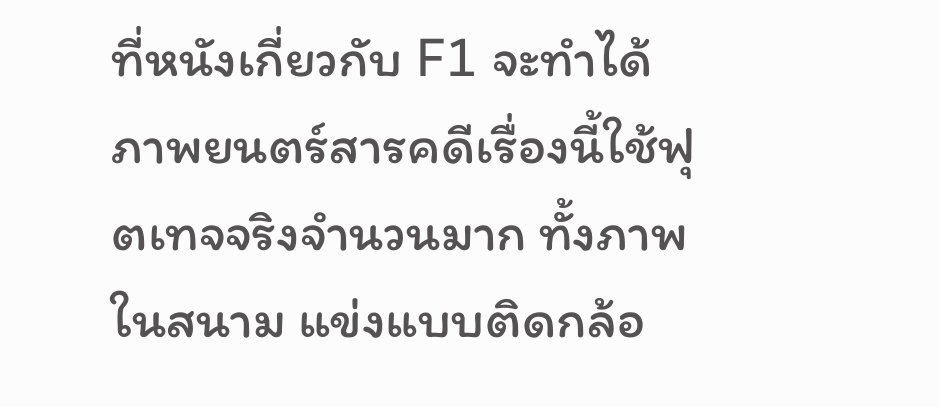ที่หนังเกี่ยวกับ F1 จะทำได้
ภาพยนตร์สารคดีเรื่องนี้ใช้ฟุตเทจจริงจำนวนมาก ทั้งภาพในสนาม แข่งแบบติดกล้อ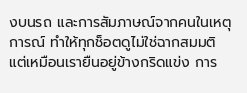งบนรถ และการสัมภาษณ์จากคนในเหตุการณ์ ทำให้ทุกช็อตดูไม่ใช่ฉากสมมติ แต่เหมือนเรายืนอยู่ข้างกริดแข่ง การ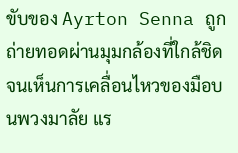ขับของ Ayrton Senna ถูกถ่ายทอดผ่านมุมกล้องที่ใกล้ชิดจนเห็นการเคลื่อนไหวของมือบนพวงมาลัย แร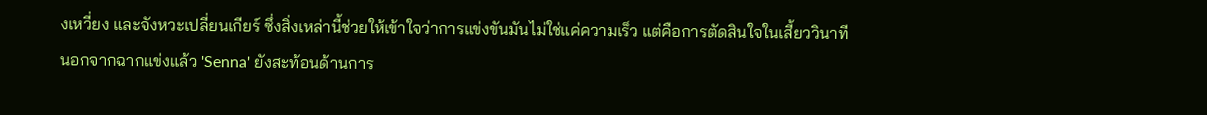งเหวี่ยง และจังหวะเปลี่ยนเกียร์ ซึ่งสิ่งเหล่านี้ช่วยให้เข้าใจว่าการแข่งขันมันไม่ใช่แค่ความเร็ว แต่คือการตัดสินใจในเสี้ยววินาที
นอกจากฉากแข่งแล้ว 'Senna' ยังสะท้อนด้านการ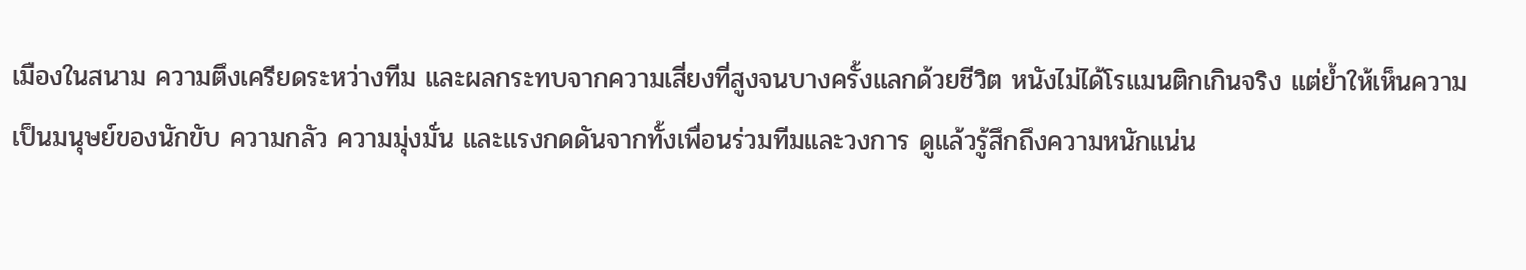เมืองในสนาม ความตึงเครียดระหว่างทีม และผลกระทบจากความเสี่ยงที่สูงจนบางครั้งแลกด้วยชีวิต หนังไม่ได้โรแมนติกเกินจริง แต่ย้ำให้เห็นความเป็นมนุษย์ของนักขับ ความกลัว ความมุ่งมั่น และแรงกดดันจากทั้งเพื่อนร่วมทีมและวงการ ดูแล้วรู้สึกถึงความหนักแน่น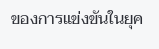ของการแข่งขันในยุค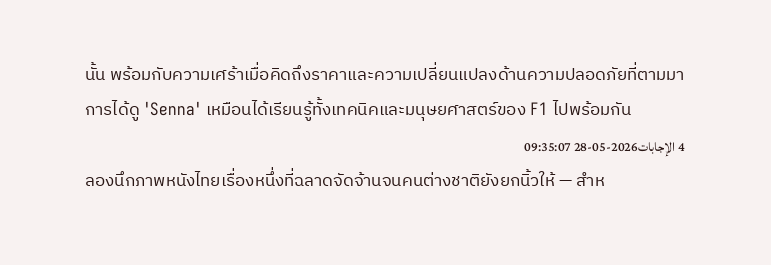นั้น พร้อมกับความเศร้าเมื่อคิดถึงราคาและความเปลี่ยนแปลงด้านความปลอดภัยที่ตามมา การได้ดู 'Senna' เหมือนได้เรียนรู้ทั้งเทคนิคและมนุษยศาสตร์ของ F1 ไปพร้อมกัน
4 الإجابات2026-05-28 09:35:07
ลองนึกภาพหนังไทยเรื่องหนึ่งที่ฉลาดจัดจ้านจนคนต่างชาติยังยกนิ้วให้ — สำห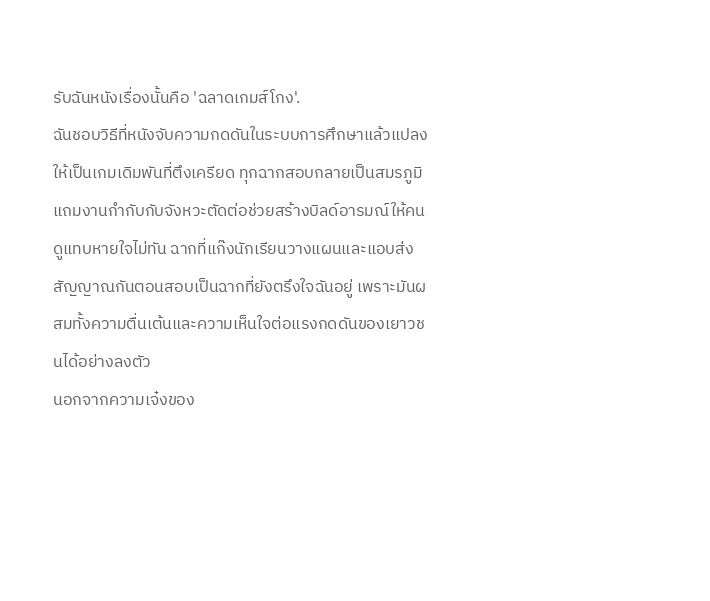รับฉันหนังเรื่องนั้นคือ 'ฉลาดเกมส์โกง'.
ฉันชอบวิธีที่หนังจับความกดดันในระบบการศึกษาแล้วแปลงให้เป็นเกมเดิมพันที่ตึงเครียด ทุกฉากสอบกลายเป็นสมรภูมิ แถมงานกำกับกับจังหวะตัดต่อช่วยสร้างบิลด์อารมณ์ให้คนดูแทบหายใจไม่ทัน ฉากที่แก๊งนักเรียนวางแผนและแอบส่งสัญญาณกันตอนสอบเป็นฉากที่ยังตรึงใจฉันอยู่ เพราะมันผสมทั้งความตื่นเต้นและความเห็นใจต่อแรงกดดันของเยาวชนได้อย่างลงตัว
นอกจากความเจ๋งของ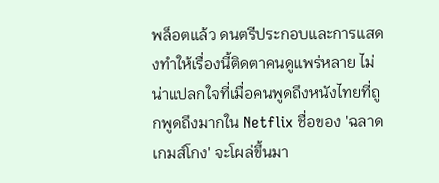พล็อตแล้ว ดนตรีประกอบและการแสดงทำให้เรื่องนี้ติดตาคนดูแพร่หลาย ไม่น่าแปลกใจที่เมื่อคนพูดถึงหนังไทยที่ถูกพูดถึงมากใน Netflix ชื่อของ 'ฉลาดเกมส์โกง' จะโผล่ขึ้นมา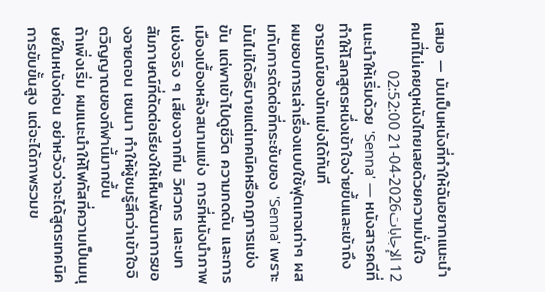เสมอ — มันเป็นหนังที่ทำให้ฉันอยากแนะนำคนที่ไม่เคยดูหนังไทยเลยด้วยความมั่นใจ
12 الإجابات2026-04-21 02:52:00
แนะนำให้เริ่มด้วย 'Senna' — หนังสารคดีที่ทำให้โลกสูตรหนึ่งเข้าใจง่ายขึ้นและเข้าถึงอารมณ์ของนักแข่งได้ทันที
ผมชอบการเล่าเรื่องแบบใช้ฟุตเทจเก่าๆ ผสมกับการตัดต่อที่กระชับของ 'Senna' เพราะมันไม่ได้อธิบายแต่เทคนิคหรือกฎการแข่งขัน แต่พาเข้าไปดูชีวิต ความกดดัน และการเมืองเบื้องหลังสนามแข่ง การที่หนังนำภาพแข่งจริง ๆ เสียงจากทีม วิศวกร และบทสัมภาษณ์ที่ตัดต่อเรียงให้เห็นพัฒนาการของอายตอน เซนนา ทำให้ผู้ชมรู้สึกว่าเข้าใจจิตวิญญาณของกีฬานี้มากขึ้น
ถ้าเพิ่งเริ่ม ผมแนะนำให้โฟกัสที่ความเป็นมนุษย์ในหนังก่อน อย่าหวังว่าจะได้สูตรเทคนิคการขับขั้นสูง แต่จะได้ภาพรวมข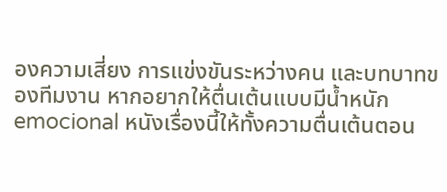องความเสี่ยง การแข่งขันระหว่างคน และบทบาทของทีมงาน หากอยากให้ตื่นเต้นแบบมีน้ำหนัก emocional หนังเรื่องนี้ให้ทั้งความตื่นเต้นตอน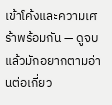เข้าโค้งและความเศร้าพร้อมกัน — ดูจบแล้วมักอยากตามอ่านต่อเกี่ยว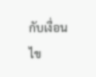กับเงื่อนไข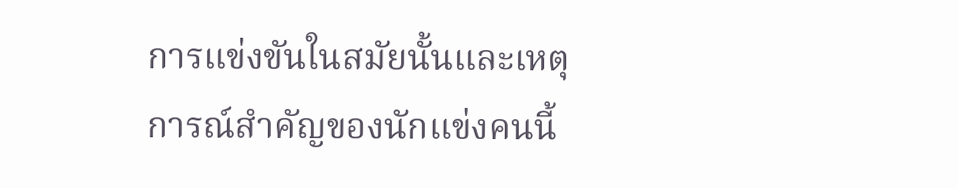การแข่งขันในสมัยนั้นและเหตุการณ์สำคัญของนักแข่งคนนี้